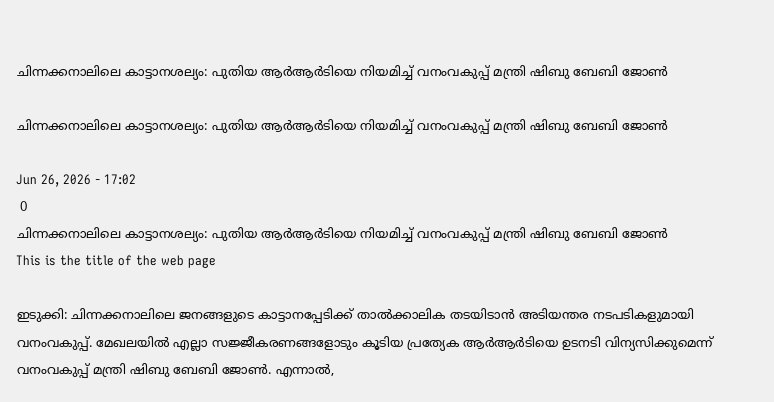ചിന്നക്കനാലിലെ കാട്ടാനശല്യം: പുതിയ ആര്‍ആര്‍ടിയെ നിയമിച്ച് വനംവകുപ്പ് മന്ത്രി ഷിബു ബേബി ജോണ്‍

ചിന്നക്കനാലിലെ കാട്ടാനശല്യം: പുതിയ ആര്‍ആര്‍ടിയെ നിയമിച്ച് വനംവകുപ്പ് മന്ത്രി ഷിബു ബേബി ജോണ്‍

Jun 26, 2026 - 17:02
 0
ചിന്നക്കനാലിലെ കാട്ടാനശല്യം: പുതിയ ആര്‍ആര്‍ടിയെ നിയമിച്ച് വനംവകുപ്പ് മന്ത്രി ഷിബു ബേബി ജോണ്‍
This is the title of the web page

ഇടുക്കി: ചിന്നക്കനാലിലെ ജനങ്ങളുടെ കാട്ടാനപ്പേടിക്ക് താല്‍ക്കാലിക തടയിടാന്‍ അടിയന്തര നടപടികളുമായി വനംവകുപ്പ്. മേഖലയില്‍ എല്ലാ സജ്ജീകരണങ്ങളോടും കൂടിയ പ്രത്യേക ആര്‍ആര്‍ടിയെ ഉടനടി വിന്യസിക്കുമെന്ന് വനംവകുപ്പ് മന്ത്രി ഷിബു ബേബി ജോണ്‍. എന്നാല്‍,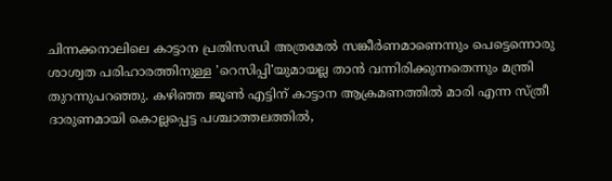ചിന്നക്കനാലിലെ കാട്ടാന പ്രതിസന്ധി അത്രമേല്‍ സങ്കീര്‍ണമാണെന്നും പെട്ടെന്നൊരു ശാശ്വത പരിഹാരത്തിനുള്ള 'റെസിപ്പി'യുമായല്ല താന്‍ വന്നിരിക്കുന്നതെന്നും മന്ത്രി തുറന്നുപറഞ്ഞു. കഴിഞ്ഞ ജൂണ്‍ എട്ടിന് കാട്ടാന ആക്രമണത്തില്‍ മാരി എന്ന സ്ത്രീ ദാരുണമായി കൊല്ലപ്പെട്ട പശ്ചാത്തലത്തില്‍,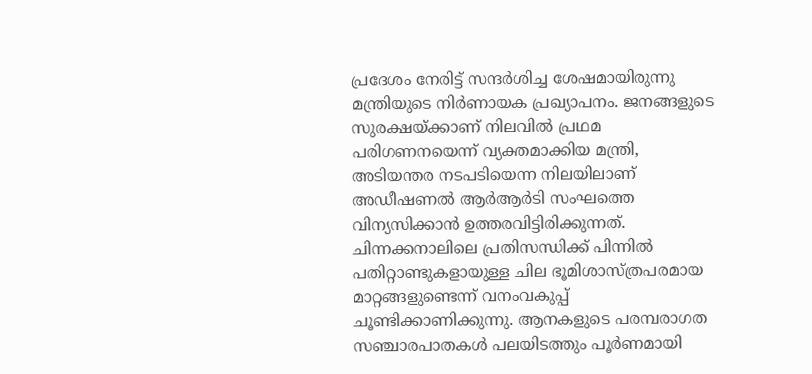പ്രദേശം നേരിട്ട് സന്ദര്‍ശിച്ച ശേഷമായിരുന്നു മന്ത്രിയുടെ നിര്‍ണായക പ്രഖ്യാപനം. ജനങ്ങളുടെ സുരക്ഷയ്ക്കാണ് നിലവില്‍ പ്രഥമ പരിഗണനയെന്ന് വ്യക്തമാക്കിയ മന്ത്രി, അടിയന്തര നടപടിയെന്ന നിലയിലാണ് അഡീഷണല്‍ ആര്‍ആര്‍ടി സംഘത്തെ വിന്യസിക്കാന്‍ ഉത്തരവിട്ടിരിക്കുന്നത്. ചിന്നക്കനാലിലെ പ്രതിസന്ധിക്ക് പിന്നില്‍ പതിറ്റാണ്ടുകളായുള്ള ചില ഭൂമിശാസ്ത്രപരമായ മാറ്റങ്ങളുണ്ടെന്ന് വനംവകുപ്പ് ചൂണ്ടിക്കാണിക്കുന്നു. ആനകളുടെ പരമ്പരാഗത സഞ്ചാരപാതകള്‍ പലയിടത്തും പൂര്‍ണമായി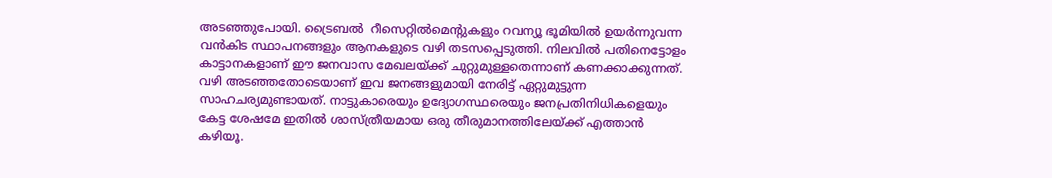അടഞ്ഞുപോയി. ട്രൈബല്‍  റീസെറ്റില്‍മെന്റുകളും റവന്യൂ ഭൂമിയില്‍ ഉയര്‍ന്നുവന്ന വന്‍കിട സ്ഥാപനങ്ങളും ആനകളുടെ വഴി തടസപ്പെടുത്തി. നിലവില്‍ പതിനെട്ടോളം കാട്ടാനകളാണ് ഈ ജനവാസ മേഖലയ്ക്ക് ചുറ്റുമുള്ളതെന്നാണ് കണക്കാക്കുന്നത്. വഴി അടഞ്ഞതോടെയാണ് ഇവ ജനങ്ങളുമായി നേരിട്ട് ഏറ്റുമുട്ടുന്ന സാഹചര്യമുണ്ടായത്. നാട്ടുകാരെയും ഉദ്യോഗസ്ഥരെയും ജനപ്രതിനിധികളെയും കേട്ട ശേഷമേ ഇതില്‍ ശാസ്ത്രീയമായ ഒരു തീരുമാനത്തിലേയ്ക്ക് എത്താന്‍ കഴിയൂ.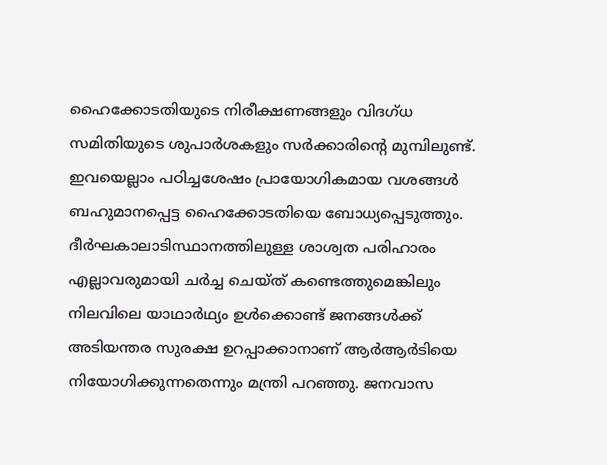ഹൈക്കോടതിയുടെ നിരീക്ഷണങ്ങളും വിദഗ്ധ സമിതിയുടെ ശുപാര്‍ശകളും സര്‍ക്കാരിന്റെ മുമ്പിലുണ്ട്. ഇവയെല്ലാം പഠിച്ചശേഷം പ്രായോഗികമായ വശങ്ങള്‍ ബഹുമാനപ്പെട്ട ഹൈക്കോടതിയെ ബോധ്യപ്പെടുത്തും. ദീര്‍ഘകാലാടിസ്ഥാനത്തിലുള്ള ശാശ്വത പരിഹാരം എല്ലാവരുമായി ചര്‍ച്ച ചെയ്ത് കണ്ടെത്തുമെങ്കിലും നിലവിലെ യാഥാര്‍ഥ്യം ഉള്‍ക്കൊണ്ട് ജനങ്ങള്‍ക്ക് അടിയന്തര സുരക്ഷ ഉറപ്പാക്കാനാണ് ആര്‍ആര്‍ടിയെ നിയോഗിക്കുന്നതെന്നും മന്ത്രി പറഞ്ഞു. ജനവാസ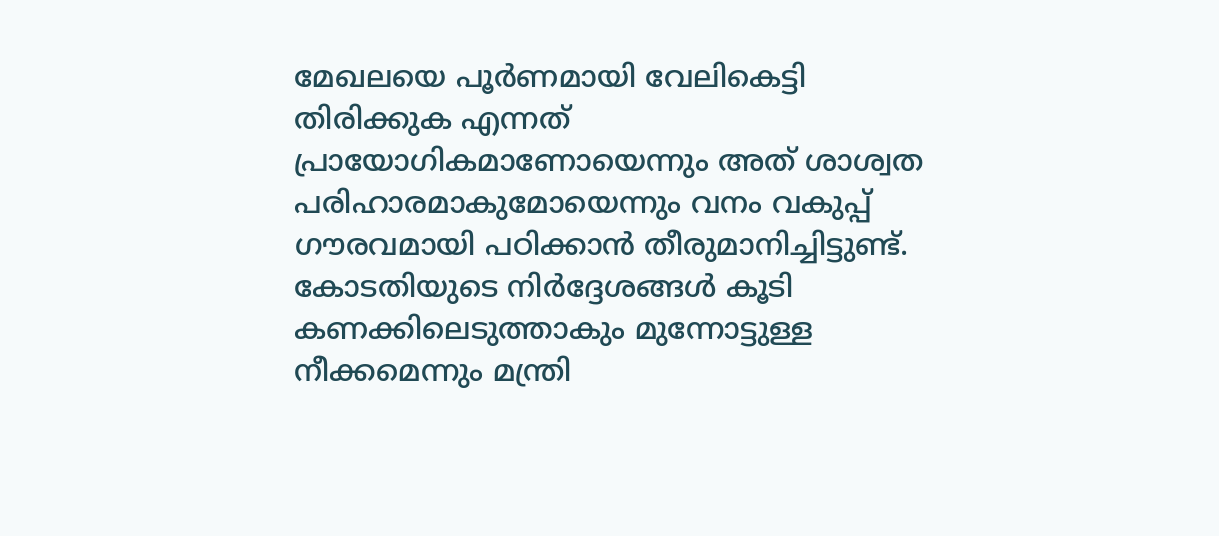മേഖലയെ പൂര്‍ണമായി വേലികെട്ടി തിരിക്കുക എന്നത് പ്രായോഗികമാണോയെന്നും അത് ശാശ്വത പരിഹാരമാകുമോയെന്നും വനം വകുപ്പ് ഗൗരവമായി പഠിക്കാന്‍ തീരുമാനിച്ചിട്ടുണ്ട്. കോടതിയുടെ നിര്‍ദ്ദേശങ്ങള്‍ കൂടി കണക്കിലെടുത്താകും മുന്നോട്ടുള്ള നീക്കമെന്നും മന്ത്രി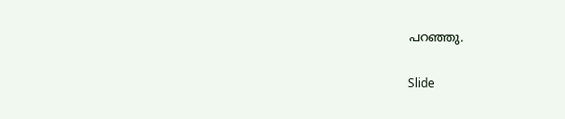പറഞ്ഞു.

Slide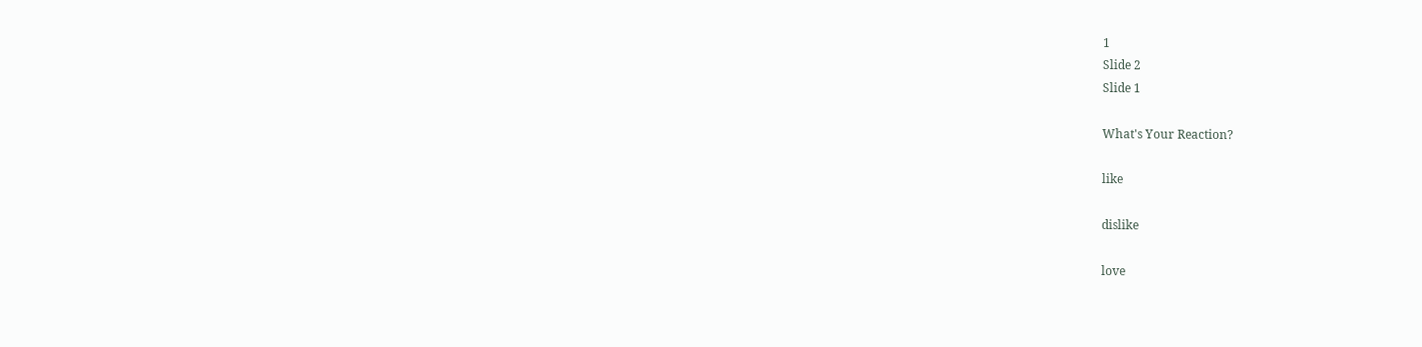1
Slide 2
Slide 1

What's Your Reaction?

like

dislike

love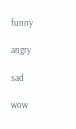funny

angry

sad

wow